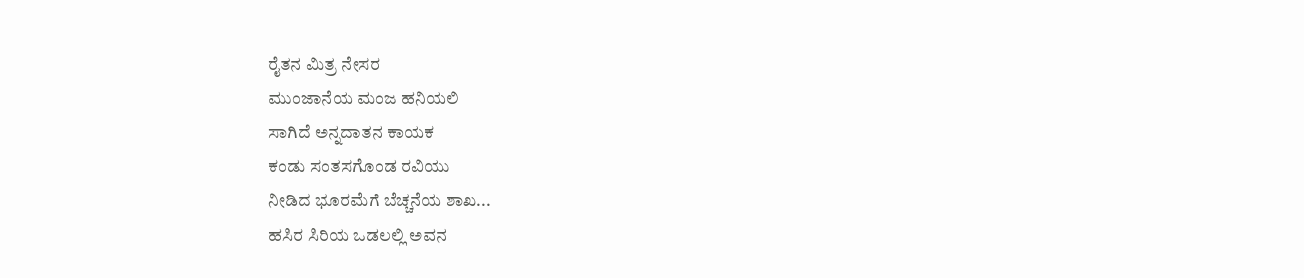ರೈತನ ಮಿತ್ರ ನೇಸರ
ಮುಂಜಾನೆಯ ಮಂಜ ಹನಿಯಲಿ
ಸಾಗಿದೆ ಅನ್ನದಾತನ ಕಾಯಕ
ಕಂಡು ಸಂತಸಗೊಂಡ ರವಿಯು
ನೀಡಿದ ಭೂರಮೆಗೆ ಬೆಚ್ಚನೆಯ ಶಾಖ...
ಹಸಿರ ಸಿರಿಯ ಒಡಲಲ್ಲಿ ಅವನ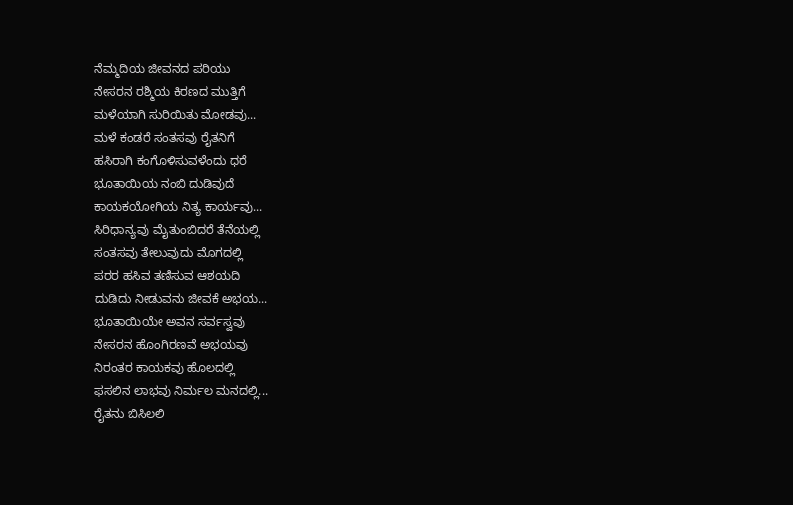ನೆಮ್ಮದಿಯ ಜೀವನದ ಪರಿಯು
ನೇಸರನ ರಶ್ಮಿಯ ಕಿರಣದ ಮುತ್ತಿಗೆ
ಮಳೆಯಾಗಿ ಸುರಿಯಿತು ಮೋಡವು...
ಮಳೆ ಕಂಡರೆ ಸಂತಸವು ರೈತನಿಗೆ
ಹಸಿರಾಗಿ ಕಂಗೊಳಿಸುವಳೆಂದು ಧರೆ
ಭೂತಾಯಿಯ ನಂಬಿ ದುಡಿವುದೆ
ಕಾಯಕಯೋಗಿಯ ನಿತ್ಯ ಕಾರ್ಯವು...
ಸಿರಿಧಾನ್ಯವು ಮೈತುಂಬಿದರೆ ತೆನೆಯಲ್ಲಿ
ಸಂತಸವು ತೇಲುವುದು ಮೊಗದಲ್ಲಿ
ಪರರ ಹಸಿವ ತಣಿಸುವ ಆಶಯದಿ
ದುಡಿದು ನೀಡುವನು ಜೀವಕೆ ಅಭಯ...
ಭೂತಾಯಿಯೇ ಅವನ ಸರ್ವಸ್ವವು
ನೇಸರನ ಹೊಂಗಿರಣವೆ ಅಭಯವು
ನಿರಂತರ ಕಾಯಕವು ಹೊಲದಲ್ಲಿ
ಫಸಲಿನ ಲಾಭವು ನಿರ್ಮಲ ಮನದಲ್ಲಿ...
ರೈತನು ಬಿಸಿಲಲಿ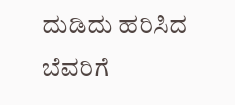ದುಡಿದು ಹರಿಸಿದ
ಬೆವರಿಗೆ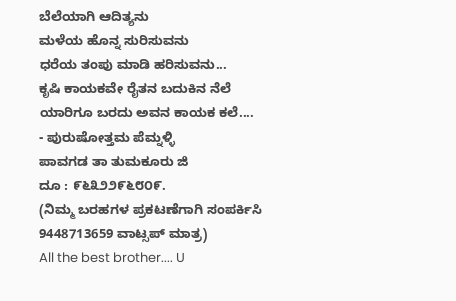ಬೆಲೆಯಾಗಿ ಆದಿತ್ಯನು
ಮಳೆಯ ಹೊನ್ನ ಸುರಿಸುವನು
ಧರೆಯ ತಂಪು ಮಾಡಿ ಹರಿಸುವನು...
ಕೃಷಿ ಕಾಯಕವೇ ರೈತನ ಬದುಕಿನ ನೆಲೆ
ಯಾರಿಗೂ ಬರದು ಅವನ ಕಾಯಕ ಕಲೆ....
- ಪುರುಷೋತ್ತಮ ಪೆಮ್ನಳ್ಳಿ
ಪಾವಗಡ ತಾ ತುಮಕೂರು ಜಿ
ದೂ : ೯೬೩೨೨೯೬೮೦೯.
(ನಿಮ್ಮ ಬರಹಗಳ ಪ್ರಕಟಣೆಗಾಗಿ ಸಂಪರ್ಕಿಸಿ 9448713659 ವಾಟ್ಸಪ್ ಮಾತ್ರ)
All the best brother.... U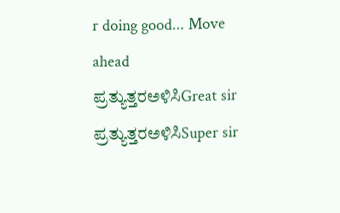r doing good... Move ahead
ಪ್ರತ್ಯುತ್ತರಅಳಿಸಿGreat sir
ಪ್ರತ್ಯುತ್ತರಅಳಿಸಿSuper sir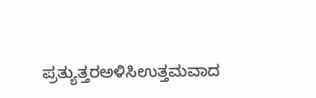ಪ್ರತ್ಯುತ್ತರಅಳಿಸಿಉತ್ತಮವಾದ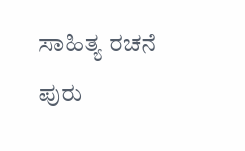ಸಾಹಿತ್ಯ ರಚನೆ ಪುರು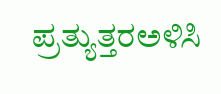ಪ್ರತ್ಯುತ್ತರಅಳಿಸಿ